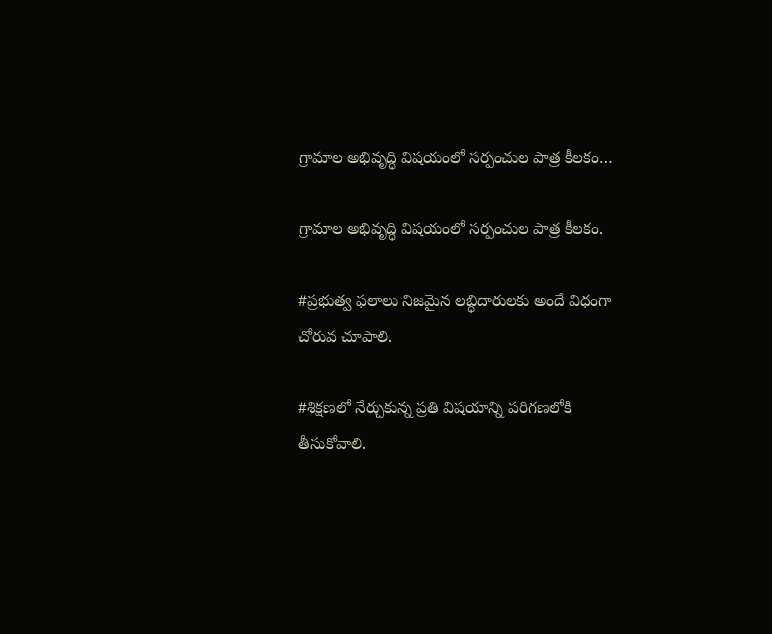గ్రామాల అభివృద్ధి విషయంలో సర్పంచుల పాత్ర కీలకం…

గ్రామాల అభివృద్ధి విషయంలో సర్పంచుల పాత్ర కీలకం.

#ప్రభుత్వ ఫలాలు నిజమైన లబ్ధిదారులకు అందే విధంగా
చోరువ చూపాలి.

#శిక్షణలో నేర్చుకున్న ప్రతి విషయాన్ని పరిగణలోకి తీసుకోవాలి.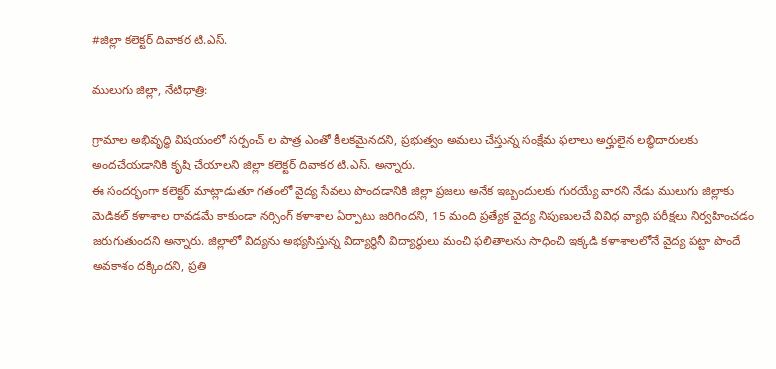#జిల్లా కలెక్టర్ దివాకర టి.ఎస్.

ములుగు జిల్లా, నేటిధాత్రి:

గ్రామాల అభివృద్ధి విషయంలో సర్పంచ్ ల పాత్ర ఎంతో కీలకమైనదని, ప్రభుత్వం అమలు చేస్తున్న సంక్షేమ ఫలాలు అర్హులైన లబ్ధిదారులకు అందచేయడానికి కృషి చేయాలని జిల్లా కలెక్టర్ దివాకర టి.ఎస్. అన్నారు.
ఈ సందర్భంగా కలెక్టర్ మాట్లాడుతూ గతంలో వైద్య సేవలు పొందడానికి జిల్లా ప్రజలు అనేక ఇబ్బందులకు గురయ్యే వారని నేడు ములుగు జిల్లాకు మెడికల్ కళాశాల రావడమే కాకుండా నర్సింగ్ కళాశాల ఏర్పాటు జరిగిందని, 15 మంది ప్రత్యేక వైద్య నిపుణులచే వివిధ వ్యాధి పరీక్షలు నిర్వహించడం జరుగుతుందని అన్నారు. జిల్లాలో విద్యను అభ్యసిస్తున్న విద్యార్థినీ విద్యార్థులు మంచి ఫలితాలను సాధించి ఇక్కడి కళాశాలలోనే వైద్య పట్టా పొందే అవకాశం దక్కిందని, ప్రతి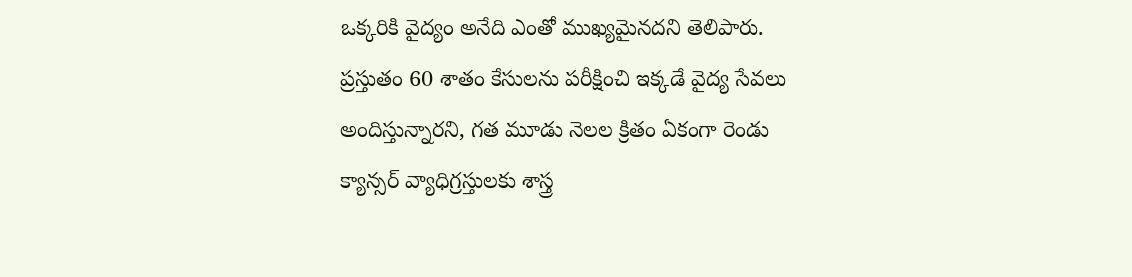ఒక్కరికి వైద్యం అనేది ఎంతో ముఖ్యమైనదని తెలిపారు. ప్రస్తుతం 60 శాతం కేసులను పరీక్షించి ఇక్కడే వైద్య సేవలు అందిస్తున్నారని, గత మూడు నెలల క్రితం ఏకంగా రెండు క్యాన్సర్ వ్యాధిగ్రస్తులకు శాస్త్ర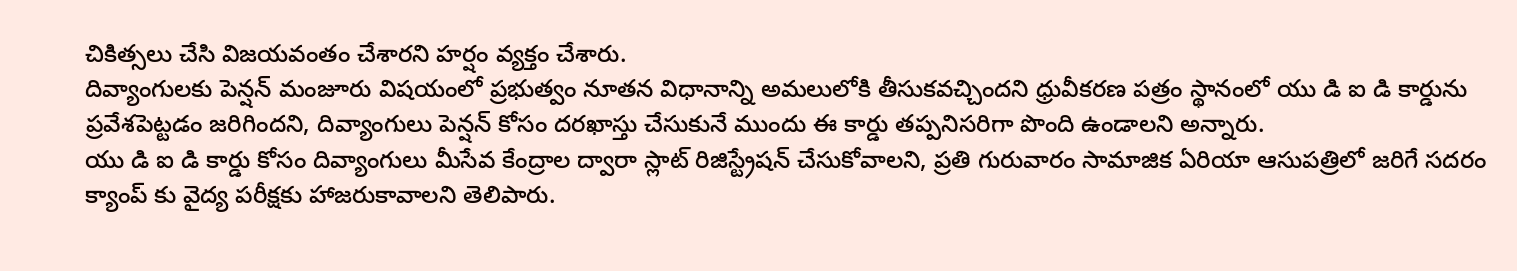చికిత్సలు చేసి విజయవంతం చేశారని హర్షం వ్యక్తం చేశారు.
దివ్యాంగులకు పెన్షన్ మంజూరు విషయంలో ప్రభుత్వం నూతన విధానాన్ని అమలులోకి తీసుకవచ్చిందని ధ్రువీకరణ పత్రం స్థానంలో యు డి ఐ డి కార్డును ప్రవేశపెట్టడం జరిగిందని, దివ్యాంగులు పెన్షన్ కోసం దరఖాస్తు చేసుకునే ముందు ఈ కార్డు తప్పనిసరిగా పొంది ఉండాలని అన్నారు.
యు డి ఐ డి కార్డు కోసం దివ్యాంగులు మీసేవ కేంద్రాల ద్వారా స్లాట్ రిజిస్ట్రేషన్ చేసుకోవాలని, ప్రతి గురువారం సామాజిక ఏరియా ఆసుపత్రిలో జరిగే సదరం క్యాంప్ కు వైద్య పరీక్షకు హాజరుకావాలని తెలిపారు.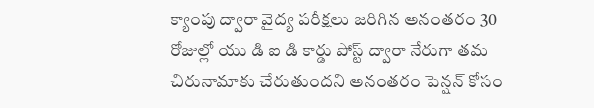క్యాంపు ద్వారా వైద్య పరీక్షలు జరిగిన అనంతరం 30 రోజుల్లో యు డి ఐ డి కార్డు పోస్ట్ ద్వారా నేరుగా తమ చిరునామాకు చేరుతుందని అనంతరం పెన్షన్ కోసం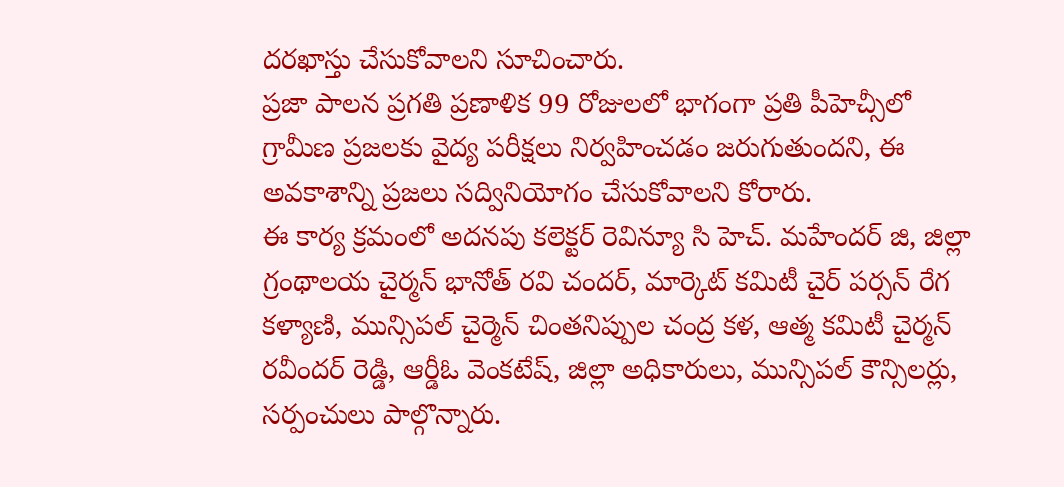దరఖాస్తు చేసుకోవాలని సూచించారు.
ప్రజా పాలన ప్రగతి ప్రణాళిక 99 రోజులలో భాగంగా ప్రతి పీహెచ్సీలో గ్రామీణ ప్రజలకు వైద్య పరీక్షలు నిర్వహించడం జరుగుతుందని, ఈ అవకాశాన్ని ప్రజలు సద్వినియోగం చేసుకోవాలని కోరారు.
ఈ కార్య క్రమంలో అదనపు కలెక్టర్ రెవిన్యూ సి హెచ్. మహేందర్ జి, జిల్లా గ్రంథాలయ చైర్మన్ భానోత్ రవి చందర్, మార్కెట్ కమిటీ చైర్ పర్సన్ రేగ కళ్యాణి, మున్సిపల్ చైర్మెన్ చింతనిప్పుల చంద్ర కళ, ఆత్మ కమిటీ చైర్మన్ రవీందర్ రెడ్డి, ఆర్డీఓ వెంకటేష్, జిల్లా అధికారులు, మున్సిపల్ కౌన్సిలర్లు, సర్పంచులు పాల్గొన్నారు.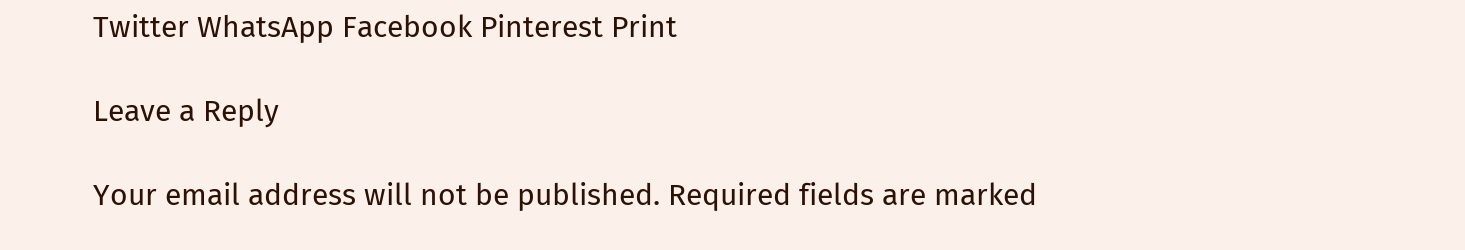Twitter WhatsApp Facebook Pinterest Print

Leave a Reply

Your email address will not be published. Required fields are marked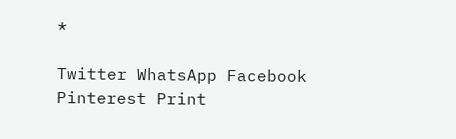*

Twitter WhatsApp Facebook Pinterest Print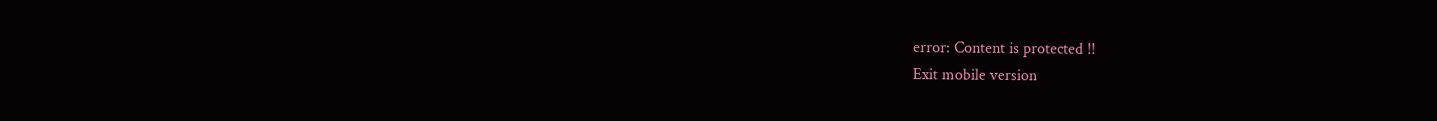error: Content is protected !!
Exit mobile version